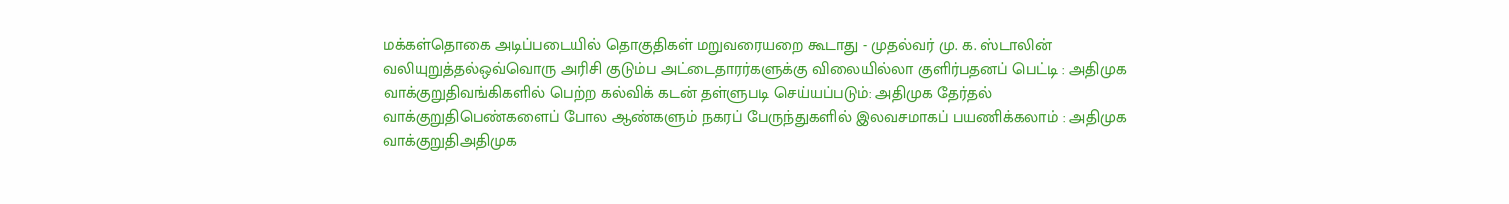மக்கள்தொகை அடிப்படையில் தொகுதிகள் மறுவரையறை கூடாது - முதல்வர் மு. க. ஸ்டாலின் வலியுறுத்தல்ஒவ்வொரு அரிசி குடும்ப அட்டைதாரர்களுக்கு விலையில்லா குளிர்பதனப் பெட்டி : அதிமுக வாக்குறுதிவங்கிகளில் பெற்ற கல்விக் கடன் தள்ளுபடி செய்யப்படும்: அதிமுக தேர்தல் வாக்குறுதிபெண்களைப் போல ஆண்களும் நகரப் பேருந்துகளில் இலவசமாகப் பயணிக்கலாம் : அதிமுக வாக்குறுதிஅதிமுக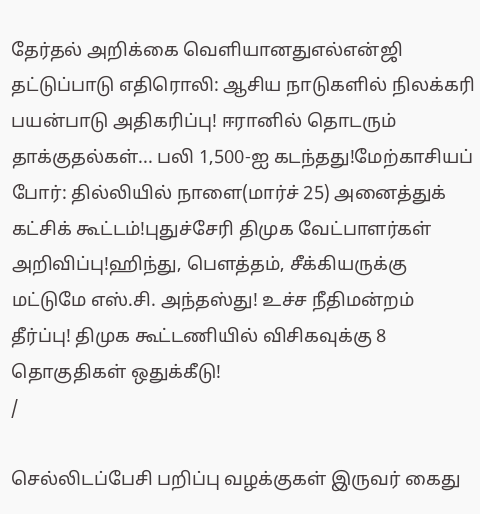தேர்தல் அறிக்கை வெளியானதுஎல்என்ஜி தட்டுப்பாடு எதிரொலி: ஆசிய நாடுகளில் நிலக்கரி பயன்பாடு அதிகரிப்பு! ஈரானில் தொடரும் தாக்குதல்கள்... பலி 1,500-ஐ கடந்தது!மேற்காசியப் போர்: தில்லியில் நாளை(மார்ச் 25) அனைத்துக் கட்சிக் கூட்டம்!புதுச்சேரி திமுக வேட்பாளர்கள் அறிவிப்பு!ஹிந்து, பெளத்தம், சீக்கியருக்கு மட்டுமே எஸ்.சி. அந்தஸ்து! உச்ச நீதிமன்றம் தீர்ப்பு! திமுக கூட்டணியில் விசிகவுக்கு 8 தொகுதிகள் ஒதுக்கீடு!
/

செல்லிடப்பேசி பறிப்பு வழக்குகள் இருவர் கைது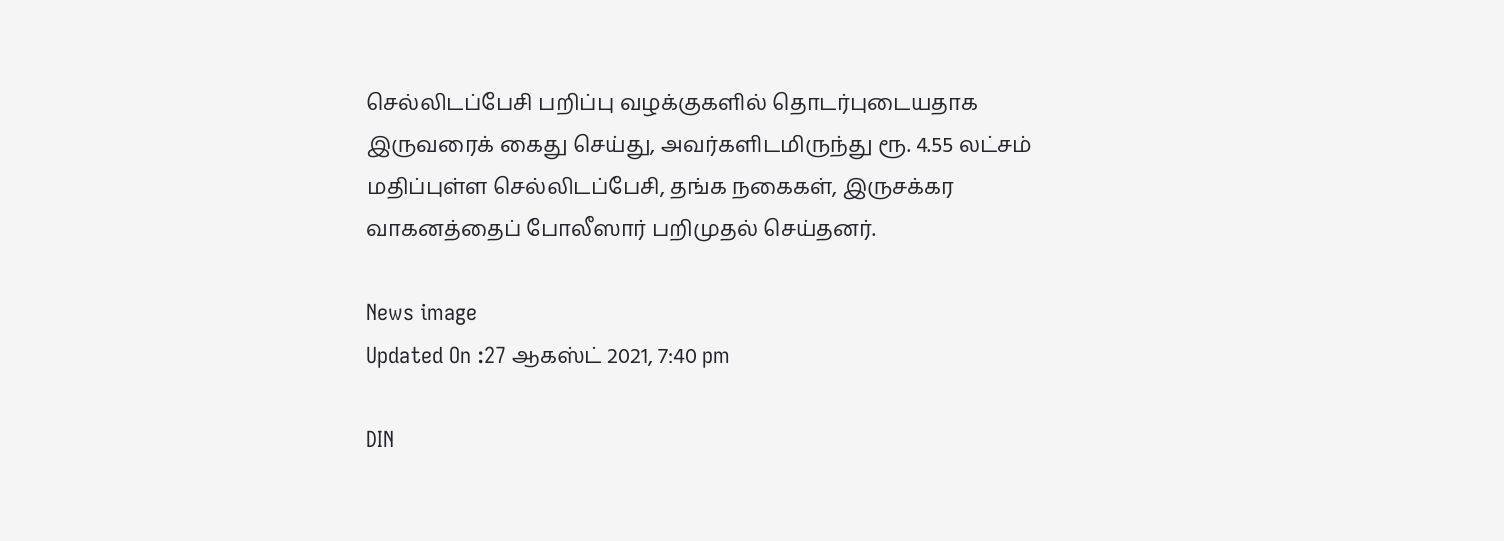செல்லிடப்பேசி பறிப்பு வழக்குகளில் தொடர்புடையதாக இருவரைக் கைது செய்து, அவர்களிடமிருந்து ரூ. 4.55 லட்சம் மதிப்புள்ள செல்லிடப்பேசி, தங்க நகைகள், இருசக்கர வாகனத்தைப் போலீஸார் பறிமுதல் செய்தனர்.

News image
Updated On :27 ஆகஸ்ட் 2021, 7:40 pm

DIN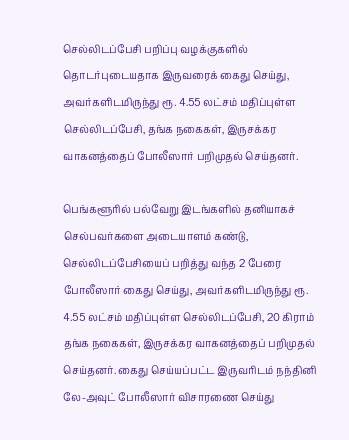செல்லிடப்பேசி பறிப்பு வழக்குகளில் தொடர்புடையதாக இருவரைக் கைது செய்து, அவர்களிடமிருந்து ரூ. 4.55 லட்சம் மதிப்புள்ள செல்லிடப்பேசி, தங்க நகைகள், இருசக்கர வாகனத்தைப் போலீஸார் பறிமுதல் செய்தனர்.

பெங்களூரில் பல்வேறு இடங்களில் தனியாகச் செல்பவர்களை அடையாளம் கண்டு, செல்லிடப்பேசியைப் பறித்து வந்த 2 பேரை போலீஸார் கைது செய்து, அவர்களிடமிருந்து ரூ. 4.55 லட்சம் மதிப்புள்ள செல்லிடப்பேசி, 20 கிராம் தங்க நகைகள், இருசக்கர வாகனத்தைப் பறிமுதல் செய்தனர். கைது செய்யப்பட்ட இருவரிடம் நந்தினி லே-அவுட் போலீஸார் விசாரணை செய்து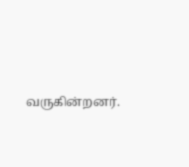வருகின்றனர்.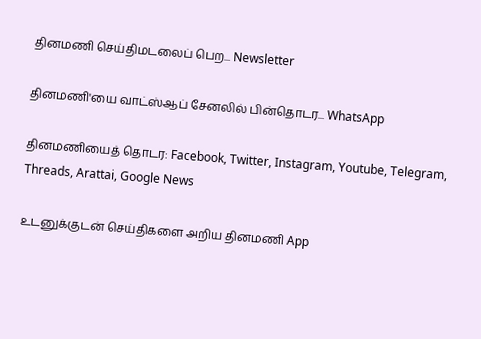தினமணி செய்திமடலைப் பெற... Newsletter

தினமணி'யை வாட்ஸ்ஆப் சேனலில் பின்தொடர... WhatsApp

தினமணியைத் தொடர: Facebook, Twitter, Instagram, Youtube, Telegram, Threads, Arattai, Google News

உடனுக்குடன் செய்திகளை அறிய தினமணி App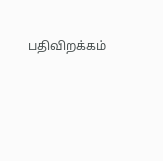பதிவிறக்கம்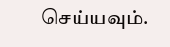செய்யவும்.